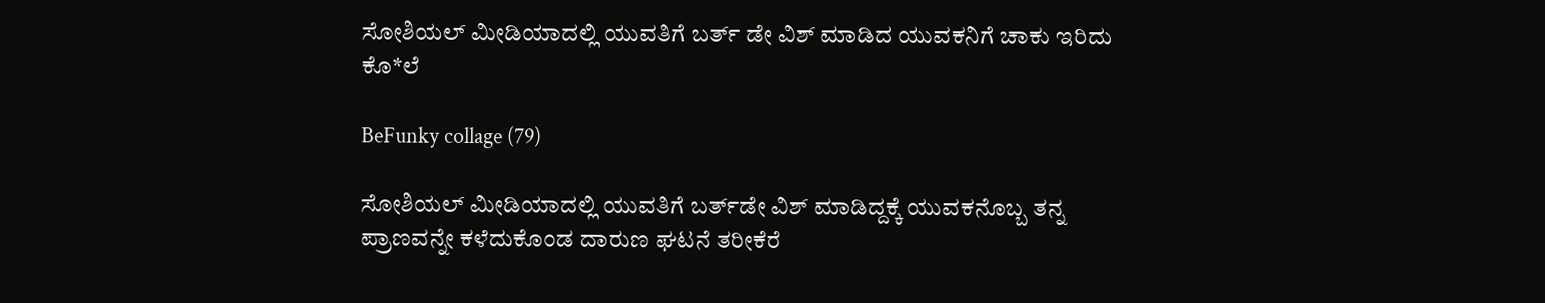ಸೋಶಿಯಲ್ ಮೀಡಿಯಾದಲ್ಲಿ ಯುವತಿಗೆ ಬರ್ತ್ ಡೇ ವಿಶ್ ಮಾಡಿದ ಯುವಕನಿಗೆ ಚಾಕು ಇರಿದು ಕೊ*ಲೆ

BeFunky collage (79)

ಸೋಶಿಯಲ್ ಮೀಡಿಯಾದಲ್ಲಿ ಯುವತಿಗೆ ಬರ್ತ್‌ಡೇ ವಿಶ್ ಮಾಡಿದ್ದಕ್ಕೆ ಯುವಕನೊಬ್ಬ ತನ್ನ ಪ್ರಾಣವನ್ನೇ ಕಳೆದುಕೊಂಡ ದಾರುಣ ಘಟನೆ ತರೀಕೆರೆ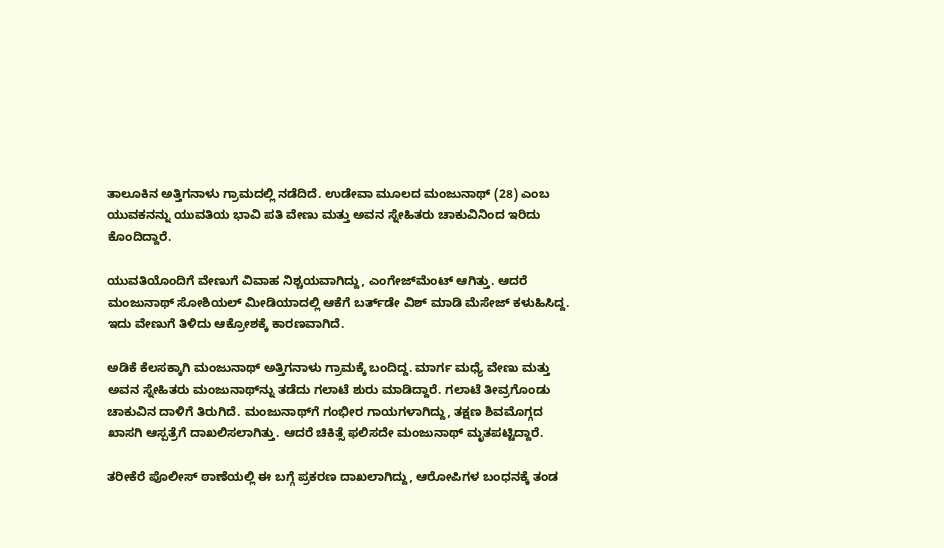ತಾಲೂಕಿನ ಅತ್ತಿಗನಾಳು ಗ್ರಾಮದಲ್ಲಿ ನಡೆದಿದೆ. ಉಡೇವಾ ಮೂಲದ ಮಂಜುನಾಥ್ (28) ಎಂಬ ಯುವಕನನ್ನು ಯುವತಿಯ ಭಾವಿ ಪತಿ ವೇಣು ಮತ್ತು ಅವನ ಸ್ನೇಹಿತರು ಚಾಕುವಿನಿಂದ ಇರಿದು ಕೊಂದಿದ್ದಾರೆ.

ಯುವತಿಯೊಂದಿಗೆ ವೇಣುಗೆ ವಿವಾಹ ನಿಶ್ಚಯವಾಗಿದ್ದು, ಎಂಗೇಜ್‌ಮೆಂಟ್ ಆಗಿತ್ತು. ಆದರೆ ಮಂಜುನಾಥ್ ಸೋಶಿಯಲ್ ಮೀಡಿಯಾದಲ್ಲಿ ಆಕೆಗೆ ಬರ್ತ್‌ಡೇ ವಿಶ್ ಮಾಡಿ ಮೆಸೇಜ್ ಕಳುಹಿಸಿದ್ದ. ಇದು ವೇಣುಗೆ ತಿಳಿದು ಆಕ್ರೋಶಕ್ಕೆ ಕಾರಣವಾಗಿದೆ.

ಅಡಿಕೆ ಕೆಲಸಕ್ಕಾಗಿ ಮಂಜುನಾಥ್ ಅತ್ತಿಗನಾಳು ಗ್ರಾಮಕ್ಕೆ ಬಂದಿದ್ದ. ಮಾರ್ಗ ಮಧ್ಯೆ ವೇಣು ಮತ್ತು ಅವನ ಸ್ನೇಹಿತರು ಮಂಜುನಾಥ್‌ನ್ನು ತಡೆದು ಗಲಾಟೆ ಶುರು ಮಾಡಿದ್ದಾರೆ. ಗಲಾಟೆ ತೀವ್ರಗೊಂಡು ಚಾಕುವಿನ ದಾಳಿಗೆ ತಿರುಗಿದೆ. ಮಂಜುನಾಥ್‌ಗೆ ಗಂಭೀರ ಗಾಯಗಳಾಗಿದ್ದು, ತಕ್ಷಣ ಶಿವಮೊಗ್ಗದ ಖಾಸಗಿ ಆಸ್ಪತ್ರೆಗೆ ದಾಖಲಿಸಲಾಗಿತ್ತು. ಆದರೆ ಚಿಕಿತ್ಸೆ ಫಲಿಸದೇ ಮಂಜುನಾಥ್ ಮೃತಪಟ್ಟಿದ್ದಾರೆ.

ತರೀಕೆರೆ ಪೊಲೀಸ್ ಠಾಣೆಯಲ್ಲಿ ಈ ಬಗ್ಗೆ ಪ್ರಕರಣ ದಾಖಲಾಗಿದ್ದು, ಆರೋಪಿಗಳ ಬಂಧನಕ್ಕೆ ತಂಡ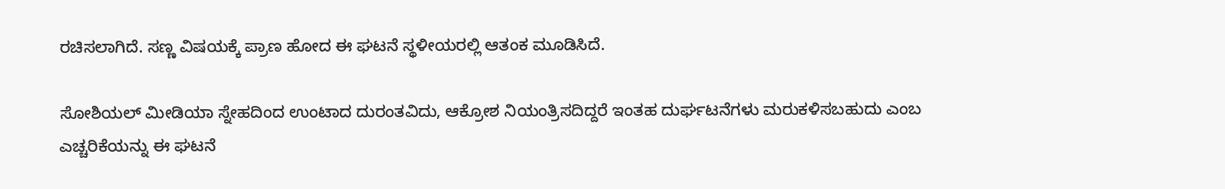ರಚಿಸಲಾಗಿದೆ. ಸಣ್ಣ ವಿಷಯಕ್ಕೆ ಪ್ರಾಣ ಹೋದ ಈ ಘಟನೆ ಸ್ಥಳೀಯರಲ್ಲಿ ಆತಂಕ ಮೂಡಿಸಿದೆ.

ಸೋಶಿಯಲ್ ಮೀಡಿಯಾ ಸ್ನೇಹದಿಂದ ಉಂಟಾದ ದುರಂತವಿದು, ಆಕ್ರೋಶ ನಿಯಂತ್ರಿಸದಿದ್ದರೆ ಇಂತಹ ದುರ್ಘಟನೆಗಳು ಮರುಕಳಿಸಬಹುದು ಎಂಬ ಎಚ್ಚರಿಕೆಯನ್ನು ಈ ಘಟನೆ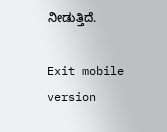ನೀಡುತ್ತಿದೆ.

Exit mobile version